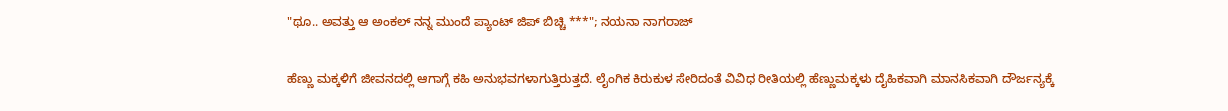"ಥೂ.. ಅವತ್ತು ಆ ಅಂಕಲ್ ನನ್ನ ಮುಂದೆ ಪ್ಯಾಂಟ್ ಜಿಪ್ ಬಿಚ್ಚಿ ***"; ನಯನಾ ನಾಗರಾಜ್

ಹೆಣ್ಣು ಮಕ್ಕಳಿಗೆ ಜೀವನದಲ್ಲಿ ಆಗಾಗ್ಗೆ ಕಹಿ ಅನುಭವಗಳಾಗುತ್ತಿರುತ್ತದೆ. ಲೈಂಗಿಕ ಕಿರುಕುಳ ಸೇರಿದಂತೆ ವಿವಿಧ ರೀತಿಯಲ್ಲಿ ಹೆಣ್ಣುಮಕ್ಕಳು ದೈಹಿಕವಾಗಿ ಮಾನಸಿಕವಾಗಿ ದೌರ್ಜನ್ಯಕ್ಕೆ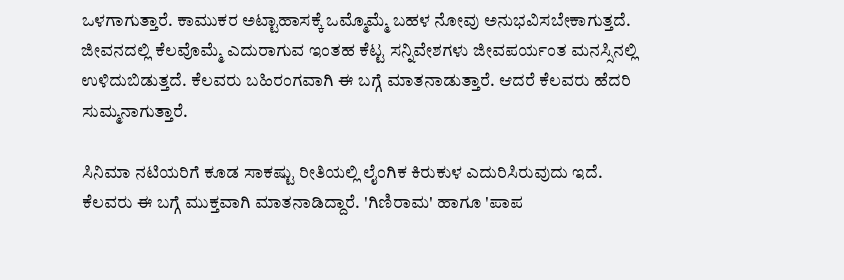ಒಳಗಾಗುತ್ತಾರೆ. ಕಾಮುಕರ ಅಟ್ಟಾಹಾಸಕ್ಕೆ ಒಮ್ಮೊಮ್ಮೆ ಬಹಳ ನೋವು ಅನುಭವಿಸಬೇಕಾಗುತ್ತದೆ. ಜೀವನದಲ್ಲಿ ಕೆಲವೊಮ್ಮೆ ಎದುರಾಗುವ ಇಂತಹ ಕೆಟ್ಟ ಸನ್ನಿವೇಶಗಳು ಜೀವಪರ್ಯಂತ ಮನಸ್ಸಿನಲ್ಲಿ ಉಳಿದುಬಿಡುತ್ತದೆ. ಕೆಲವರು ಬಹಿರಂಗವಾಗಿ ಈ ಬಗ್ಗೆ ಮಾತನಾಡುತ್ತಾರೆ. ಆದರೆ ಕೆಲವರು ಹೆದರಿ ಸುಮ್ಮನಾಗುತ್ತಾರೆ.

ಸಿನಿಮಾ ನಟಿಯರಿಗೆ ಕೂಡ ಸಾಕಷ್ಟು ರೀತಿಯಲ್ಲಿ ಲೈಂಗಿಕ ಕಿರುಕುಳ ಎದುರಿಸಿರುವುದು ಇದೆ. ಕೆಲವರು ಈ ಬಗ್ಗೆ ಮುಕ್ತವಾಗಿ ಮಾತನಾಡಿದ್ದಾರೆ. 'ಗಿಣಿರಾಮ' ಹಾಗೂ 'ಪಾಪ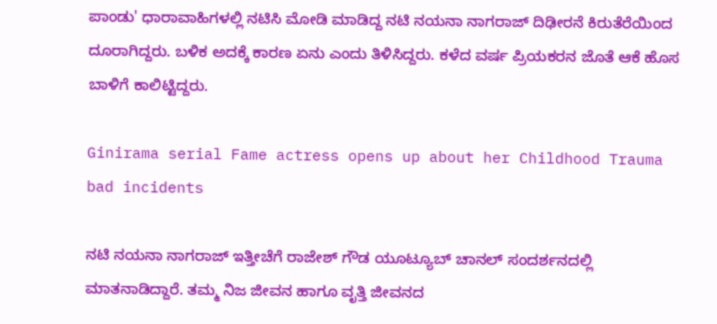ಪಾಂಡು' ಧಾರಾವಾಹಿಗಳಲ್ಲಿ ನಟಿಸಿ ಮೋಡಿ ಮಾಡಿದ್ದ ನಟಿ ನಯನಾ ನಾಗರಾಜ್ ದಿಢೀರನೆ ಕಿರುತೆರೆಯಿಂದ ದೂರಾಗಿದ್ದರು. ಬಳಿಕ ಅದಕ್ಕೆ ಕಾರಣ ಏನು ಎಂದು ತಿಳಿಸಿದ್ದರು. ಕಳೆದ ವರ್ಷ ಪ್ರಿಯಕರನ ಜೊತೆ ಆಕೆ ಹೊಸ ಬಾಳಿಗೆ ಕಾಲಿಟ್ಟಿದ್ದರು.

Ginirama serial Fame actress opens up about her Childhood Trauma bad incidents

ನಟಿ ನಯನಾ ನಾಗರಾಜ್ ಇತ್ತೀಚೆಗೆ ರಾಜೇಶ್ ಗೌಡ ಯೂಟ್ಯೂಬ್ ಚಾನಲ್‌ ಸಂದರ್ಶನದಲ್ಲಿ ಮಾತನಾಡಿದ್ದಾರೆ. ತಮ್ಮ ನಿಜ ಜೀವನ ಹಾಗೂ ವೃತ್ತಿ ಜೀವನದ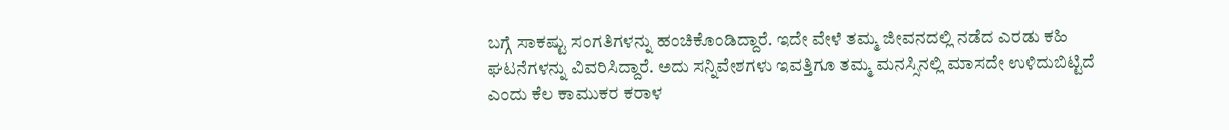ಬಗ್ಗೆ ಸಾಕಷ್ಟು ಸಂಗತಿಗಳನ್ನು ಹಂಚಿಕೊಂಡಿದ್ದಾರೆ. ಇದೇ ವೇಳೆ ತಮ್ಮ ಜೀವನದಲ್ಲಿ ನಡೆದ ಎರಡು ಕಹಿ ಘಟನೆಗಳನ್ನು ವಿವರಿಸಿದ್ದಾರೆ. ಅದು ಸನ್ನಿವೇಶಗಳು ಇವತ್ತಿಗೂ ತಮ್ಮ ಮನಸ್ಸಿನಲ್ಲಿ ಮಾಸದೇ ಉಳಿದುಬಿಟ್ಟಿದೆ ಎಂದು ಕೆಲ ಕಾಮುಕರ ಕರಾಳ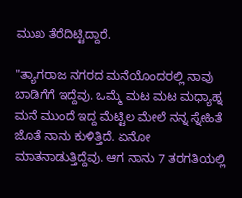ಮುಖ ತೆರೆದಿಟ್ಟಿದ್ದಾರೆ.

"ತ್ಯಾಗರಾಜ ನಗರದ ಮನೆಯೊಂದರಲ್ಲಿ ನಾವು ಬಾಡಿಗೆಗೆ ಇದ್ದೆವು. ಒಮ್ಮೆ ಮಟ ಮಟ ಮಧ್ಯಾಹ್ನ ಮನೆ ಮುಂದೆ ಇದ್ದ ಮೆಟ್ಟಿಲ ಮೇಲೆ ನನ್ನ ಸ್ನೇಹಿತೆ ಜೊತೆ ನಾನು ಕುಳಿತ್ತಿದೆ. ಏನೋ ಮಾತನಾಡುತ್ತಿದ್ದೆವು. ಆಗ ನಾನು 7 ತರಗತಿಯಲ್ಲಿ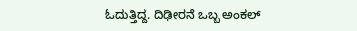ಓದುತ್ತಿದ್ದ. ದಿಢೀರನೆ ಒಬ್ಬ ಅಂಕಲ್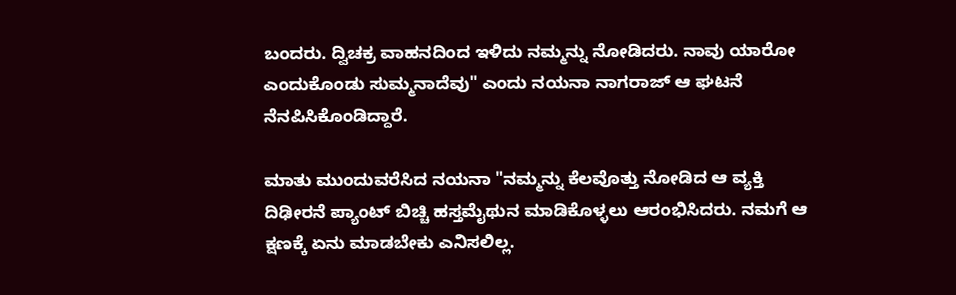ಬಂದರು. ದ್ವಿಚಕ್ರ ವಾಹನದಿಂದ ಇಳಿದು ನಮ್ಮನ್ನು ನೋಡಿದರು. ನಾವು ಯಾರೋ ಎಂದುಕೊಂಡು ಸುಮ್ಮನಾದೆವು" ಎಂದು ನಯನಾ ನಾಗರಾಜ್ ಆ ಘಟನೆ ನೆನಪಿಸಿಕೊಂಡಿದ್ದಾರೆ.

ಮಾತು ಮುಂದುವರೆಸಿದ ನಯನಾ "ನಮ್ಮನ್ನು ಕೆಲವೊತ್ತು ನೋಡಿದ ಆ ವ್ಯಕ್ತಿ ದಿಢೀರನೆ ಪ್ಯಾಂಟ್ ಬಿಚ್ಚಿ ಹಸ್ತಮೈಥುನ ಮಾಡಿಕೊಳ್ಳಲು ಆರಂಭಿಸಿದರು. ನಮಗೆ ಆ ಕ್ಷಣಕ್ಕೆ ಏನು ಮಾಡಬೇಕು ಎನಿಸಲಿಲ್ಲ.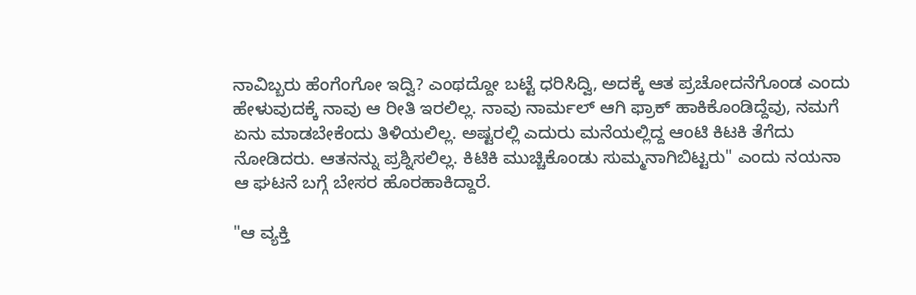ನಾವಿಬ್ಬರು ಹೆಂಗೆಂಗೋ ಇದ್ವಿ? ಎಂಥದ್ದೋ ಬಟ್ಟೆ ಧರಿಸಿದ್ವಿ, ಅದಕ್ಕೆ ಆತ ಪ್ರಚೋದನೆಗೊಂಡ ಎಂದು ಹೇಳುವುದಕ್ಕೆ ನಾವು ಆ ರೀತಿ ಇರಲಿಲ್ಲ. ನಾವು ನಾರ್ಮಲ್ ಆಗಿ ಫ್ರಾಕ್ ಹಾಕಿಕೊಂಡಿದ್ದೆವು, ನಮಗೆ ಏನು ಮಾಡಬೇಕೆಂದು ತಿಳಿಯಲಿಲ್ಲ. ಅಷ್ಟರಲ್ಲಿ ಎದುರು ಮನೆಯಲ್ಲಿದ್ದ ಆಂಟಿ ಕಿಟಕಿ ತೆಗೆದು ನೋಡಿದರು. ಆತನನ್ನು ಪ್ರಶ್ನಿಸಲಿಲ್ಲ. ಕಿಟಿಕಿ ಮುಚ್ಚಿಕೊಂಡು ಸುಮ್ಮನಾಗಿಬಿಟ್ಟರು" ಎಂದು ನಯನಾ ಆ ಘಟನೆ ಬಗ್ಗೆ ಬೇಸರ ಹೊರಹಾಕಿದ್ದಾರೆ.

"ಆ ವ್ಯಕ್ತಿ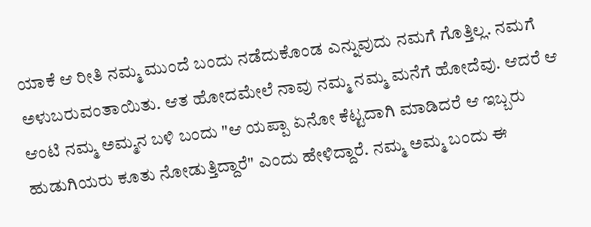ಯಾಕೆ ಆ ರೀತಿ ನಮ್ಮ ಮುಂದೆ ಬಂದು ನಡೆದುಕೊಂಡ ಎನ್ನುವುದು ನಮಗೆ ಗೊತ್ತಿಲ್ಲ. ನಮಗೆ ಅಳುಬರುವಂತಾಯಿತು. ಆತ ಹೋದಮೇಲೆ ನಾವು ನಮ್ಮ ನಮ್ಮ ಮನೆಗೆ ಹೋದೆವು. ಆದರೆ ಆ ಆಂಟಿ ನಮ್ಮ ಅಮ್ಮನ ಬಳಿ ಬಂದು "ಆ ಯಪ್ಪಾ ಏನೋ ಕೆಟ್ಟದಾಗಿ ಮಾಡಿದರೆ ಆ ಇಬ್ಬರು ಹುಡುಗಿಯರು ಕೂತು ನೋಡುತ್ತಿದ್ದಾರೆ" ಎಂದು ಹೇಳಿದ್ದಾರೆ. ನಮ್ಮ ಅಮ್ಮ ಬಂದು ಈ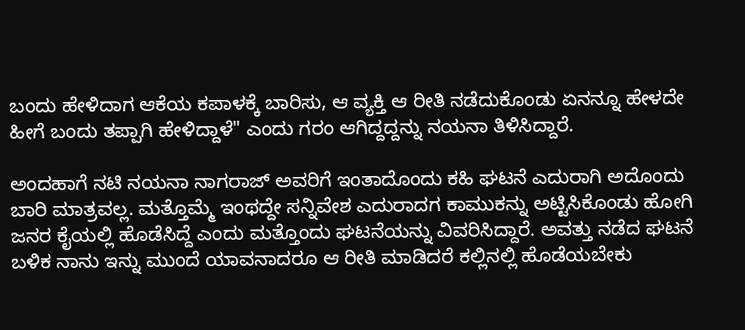ಬಂದು ಹೇಳಿದಾಗ ಆಕೆಯ ಕಪಾಳಕ್ಕೆ ಬಾರಿಸು, ಆ ವ್ಯಕ್ತಿ ಆ ರೀತಿ ನಡೆದುಕೊಂಡು ಏನನ್ನೂ ಹೇಳದೇ ಹೀಗೆ ಬಂದು ತಪ್ಪಾಗಿ ಹೇಳಿದ್ದಾಳೆ" ಎಂದು ಗರಂ ಆಗಿದ್ದದ್ದನ್ನು ನಯನಾ ತಿಳಿಸಿದ್ದಾರೆ.

ಅಂದಹಾಗೆ ನಟಿ ನಯನಾ ನಾಗರಾಜ್ ಅವರಿಗೆ ಇಂತಾದೊಂದು ಕಹಿ ಘಟನೆ ಎದುರಾಗಿ ಅದೊಂದು ಬಾರಿ ಮಾತ್ರವಲ್ಲ. ಮತ್ತೊಮ್ಮೆ ಇಂಥದ್ದೇ ಸನ್ನಿವೇಶ ಎದುರಾದಗ ಕಾಮುಕನ್ನು ಅಟ್ಟಿಸಿಕೊಂಡು ಹೋಗಿ ಜನರ ಕೈಯಲ್ಲಿ ಹೊಡೆಸಿದ್ದೆ ಎಂದು ಮತ್ತೊಂದು ಘಟನೆಯನ್ನು ವಿವರಿಸಿದ್ದಾರೆ. ಅವತ್ತು ನಡೆದ ಘಟನೆ ಬಳಿಕ ನಾನು ಇನ್ನು ಮುಂದೆ ಯಾವನಾದರೂ ಆ ರೀತಿ ಮಾಡಿದರೆ ಕಲ್ಲಿನಲ್ಲಿ ಹೊಡೆಯಬೇಕು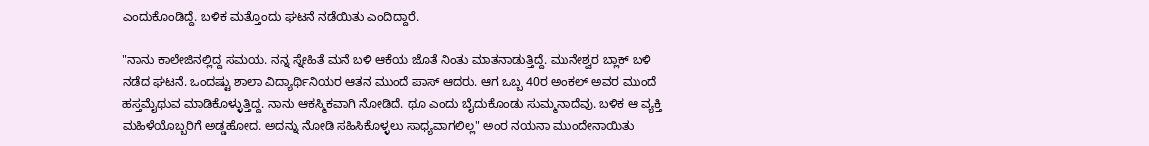ಎಂದುಕೊಂಡಿದ್ದೆ. ಬಳಿಕ ಮತ್ತೊಂದು ಘಟನೆ ನಡೆಯಿತು ಎಂದಿದ್ದಾರೆ.

"ನಾನು ಕಾಲೇಜಿನಲ್ಲಿದ್ದ ಸಮಯ. ನನ್ನ ಸ್ನೇಹಿತೆ ಮನೆ ಬಳಿ ಆಕೆಯ ಜೊತೆ ನಿಂತು ಮಾತನಾಡುತ್ತಿದ್ದೆ. ಮುನೇಶ್ವರ ಬ್ಲಾಕ್ ಬಳಿ ನಡೆದ ಘಟನೆ. ಒಂದಷ್ಟು ಶಾಲಾ ವಿದ್ಯಾರ್ಥಿನಿಯರ ಆತನ ಮುಂದೆ ಪಾಸ್ ಆದರು. ಆಗ ಒಬ್ಬ 40ರ ಅಂಕಲ್ ಅವರ ಮುಂದೆ ಹಸ್ತಮೈಥುವ ಮಾಡಿಕೊಳ್ಳುತ್ತಿದ್ದ. ನಾನು ಆಕಸ್ಮಿಕವಾಗಿ ನೋಡಿದೆ. ಥೂ ಎಂದು ಬೈದುಕೊಂಡು ಸುಮ್ಮನಾದೆವು. ಬಳಿಕ ಆ ವ್ಯಕ್ತಿ ಮಹಿಳೆಯೊಬ್ಬರಿಗೆ ಅಡ್ಡಹೋದ. ಅದನ್ನು ನೋಡಿ ಸಹಿಸಿಕೊಳ್ಳಲು ಸಾಧ್ಯವಾಗಲಿಲ್ಲ" ಅಂರ ನಯನಾ ಮುಂದೇನಾಯಿತು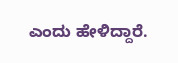ಎಂದು ಹೇಳಿದ್ದಾರೆ.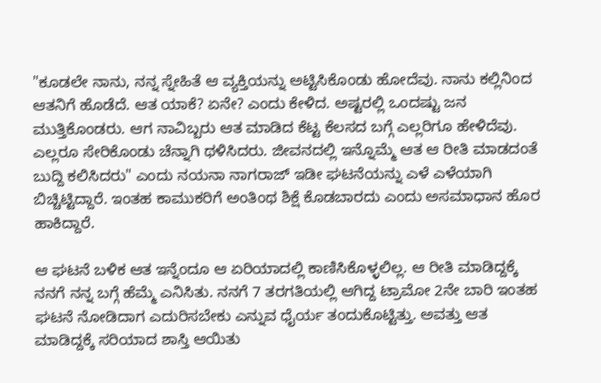"ಕೂಡಲೇ ನಾನು, ನನ್ನ ಸ್ನೇಹಿತೆ ಆ ವ್ಯಕ್ತಿಯನ್ನು ಅಟ್ಟಿಸಿಕೊಂಡು ಹೋದೆವು. ನಾನು ಕಲ್ಲಿನಿಂದ ಆತನಿಗೆ ಹೊಡೆದೆ. ಆತ ಯಾಕೆ? ಏನೇ? ಎಂದು ಕೇಳಿದ. ಅಷ್ಟರಲ್ಲಿ ಒಂದಷ್ಟು ಜನ ಮುತ್ತಿಕೊಂಡರು. ಆಗ ನಾವಿಬ್ಬರು ಆತ ಮಾಡಿದ ಕೆಟ್ಟ ಕೆಲಸದ ಬಗ್ಗೆ ಎಲ್ಲರಿಗೂ ಹೇಳಿದೆವು. ಎಲ್ಲರೂ ಸೇರಿಕೊಂಡು ಚೆನ್ನಾಗಿ ಥಳಿಸಿದರು. ಜೀವನದಲ್ಲಿ ಇನ್ನೊಮ್ಮೆ ಆತ ಆ ರೀತಿ ಮಾಡದಂತೆ ಬುದ್ದಿ ಕಲಿಸಿದರು" ಎಂದು ನಯನಾ ನಾಗರಾಜ್ ಇಡೀ ಘಟನೆಯನ್ನು ಎಳೆ ಎಳೆಯಾಗಿ ಬಿಚ್ಚಿಟ್ಟಿದ್ದಾರೆ. ಇಂತಹ ಕಾಮುಕರಿಗೆ ಅಂತಿಂಥ ಶಿಕ್ಷೆ ಕೊಡಬಾರದು ಎಂದು ಅಸಮಾಧಾನ ಹೊರ ಹಾಕಿದ್ದಾರೆ.

ಆ ಘಟನೆ ಬಳಿಕ ಆತ ಇನ್ನೆಂದೂ ಆ ಏರಿಯಾದಲ್ಲಿ ಕಾಣಿಸಿಕೊಳ್ಳಲಿಲ್ಲ. ಆ ರೀತಿ ಮಾಡಿದ್ದಕ್ಕೆ ನನಗೆ ನನ್ನ ಬಗ್ಗೆ ಹೆಮ್ಮೆ ಎನಿಸಿತು. ನನಗೆ 7 ತರಗತಿಯಲ್ಲಿ ಆಗಿದ್ದ ಟ್ರಾಮೋ 2ನೇ ಬಾರಿ ಇಂತಹ ಘಟನೆ ನೋಡಿದಾಗ ಎದುರಿಸಬೇಕು ಎನ್ನುವ ಧೈರ್ಯ ತಂದುಕೊಟ್ಟಿತ್ತು. ಅವತ್ತು ಆತ ಮಾಡಿದ್ದಕ್ಕೆ ಸರಿಯಾದ ಶಾಸ್ತಿ ಆಯಿತು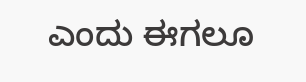ಎಂದು ಈಗಲೂ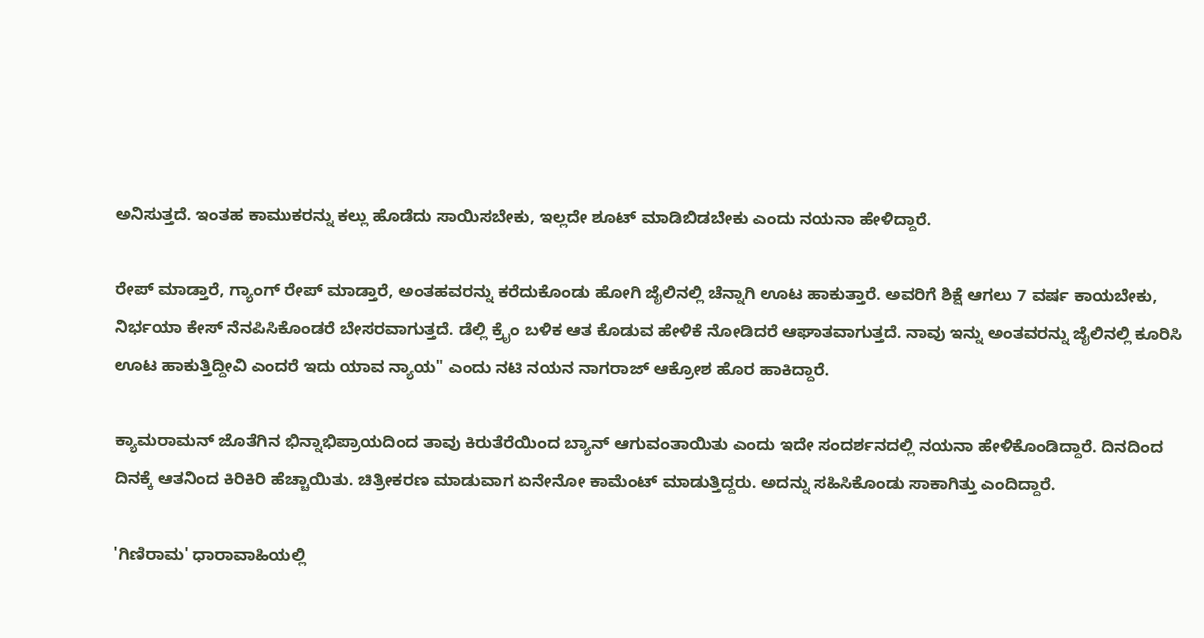ಅನಿಸುತ್ತದೆ. ಇಂತಹ ಕಾಮುಕರನ್ನು ಕಲ್ಲು ಹೊಡೆದು ಸಾಯಿಸಬೇಕು, ಇಲ್ಲದೇ ಶೂಟ್ ಮಾಡಿಬಿಡಬೇಕು ಎಂದು ನಯನಾ ಹೇಳಿದ್ದಾರೆ.

ರೇಪ್ ಮಾಡ್ತಾರೆ, ಗ್ಯಾಂಗ್ ರೇಪ್ ಮಾಡ್ತಾರೆ, ಅಂತಹವರನ್ನು ಕರೆದುಕೊಂಡು ಹೋಗಿ ಜೈಲಿನಲ್ಲಿ ಚೆನ್ನಾಗಿ ಊಟ ಹಾಕುತ್ತಾರೆ. ಅವರಿಗೆ ಶಿಕ್ಷೆ ಆಗಲು 7 ವರ್ಷ ಕಾಯಬೇಕು, ನಿರ್ಭಯಾ ಕೇಸ್ ನೆನಪಿಸಿಕೊಂಡರೆ ಬೇಸರವಾಗುತ್ತದೆ. ಡೆಲ್ಲಿ ಕ್ರೈಂ ಬಳಿಕ ಆತ ಕೊಡುವ ಹೇಳಿಕೆ ನೋಡಿದರೆ ಆಘಾತವಾಗುತ್ತದೆ. ನಾವು ಇನ್ನು ಅಂತವರನ್ನು ಜೈಲಿನಲ್ಲಿ ಕೂರಿಸಿ ಊಟ ಹಾಕುತ್ತಿದ್ದೀವಿ ಎಂದರೆ ಇದು ಯಾವ ನ್ಯಾಯ" ಎಂದು ನಟಿ ನಯನ ನಾಗರಾಜ್ ಆಕ್ರೋಶ ಹೊರ ಹಾಕಿದ್ದಾರೆ.

ಕ್ಯಾಮರಾಮನ್ ಜೊತೆಗಿನ ಭಿನ್ನಾಭಿಪ್ರಾಯದಿಂದ ತಾವು ಕಿರುತೆರೆಯಿಂದ ಬ್ಯಾನ್ ಆಗುವಂತಾಯಿತು ಎಂದು ಇದೇ ಸಂದರ್ಶನದಲ್ಲಿ ನಯನಾ ಹೇಳಿಕೊಂಡಿದ್ದಾರೆ. ದಿನದಿಂದ ದಿನಕ್ಕೆ ಆತನಿಂದ ಕಿರಿಕಿರಿ ಹೆಚ್ಚಾಯಿತು. ಚಿತ್ರೀಕರಣ ಮಾಡುವಾಗ ಏನೇನೋ ಕಾಮೆಂಟ್ ಮಾಡುತ್ತಿದ್ದರು. ಅದನ್ನು ಸಹಿಸಿಕೊಂಡು ಸಾಕಾಗಿತ್ತು ಎಂದಿದ್ದಾರೆ.

'ಗಿಣಿರಾಮ' ಧಾರಾವಾಹಿಯಲ್ಲಿ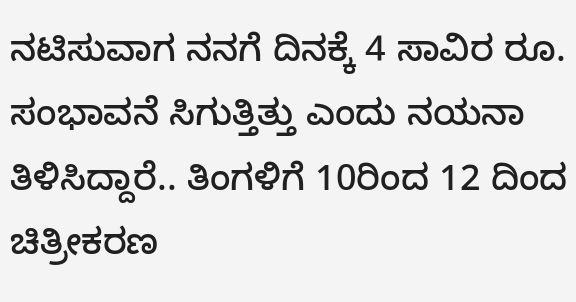ನಟಿಸುವಾಗ ನನಗೆ ದಿನಕ್ಕೆ 4 ಸಾವಿರ ರೂ. ಸಂಭಾವನೆ ಸಿಗುತ್ತಿತ್ತು ಎಂದು ನಯನಾ ತಿಳಿಸಿದ್ದಾರೆ.. ತಿಂಗಳಿಗೆ 10ರಿಂದ 12 ದಿಂದ ಚಿತ್ರೀಕರಣ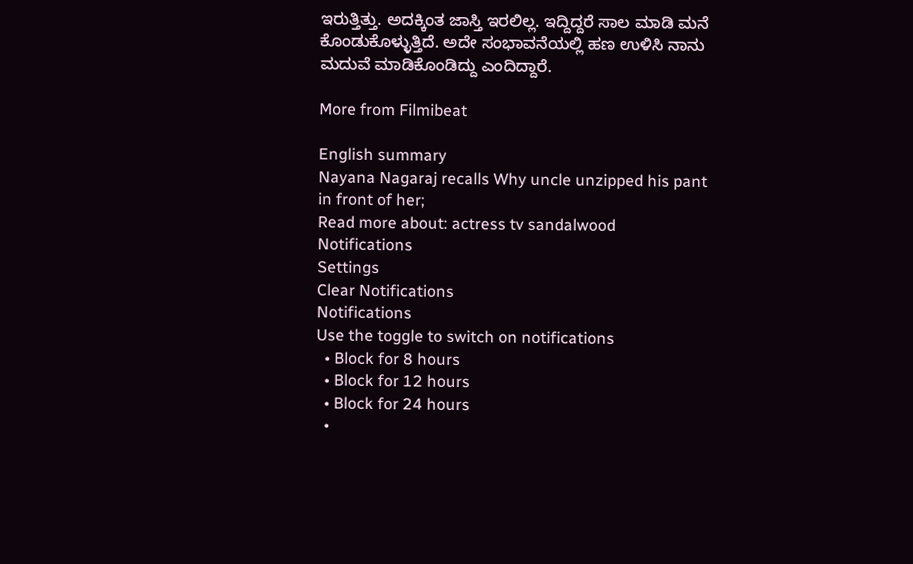ಇರುತ್ತಿತ್ತು. ಅದಕ್ಕಿಂತ ಜಾಸ್ತಿ ಇರಲಿಲ್ಲ. ಇದ್ದಿದ್ದರೆ ಸಾಲ ಮಾಡಿ ಮನೆ ಕೊಂಡುಕೊಳ್ಳುತ್ತಿದೆ. ಅದೇ ಸಂಭಾವನೆಯಲ್ಲಿ ಹಣ ಉಳಿಸಿ ನಾನು ಮದುವೆ ಮಾಡಿಕೊಂಡಿದ್ದು ಎಂದಿದ್ದಾರೆ.

More from Filmibeat

English summary
Nayana Nagaraj recalls Why uncle unzipped his pant in front of her;
Read more about: actress tv sandalwood
Notifications
Settings
Clear Notifications
Notifications
Use the toggle to switch on notifications
  • Block for 8 hours
  • Block for 12 hours
  • Block for 24 hours
  •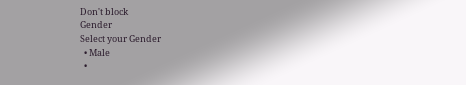Don't block
Gender
Select your Gender
  • Male
  •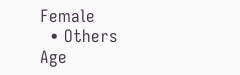Female
  • Others
Age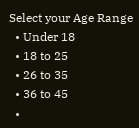Select your Age Range
  • Under 18
  • 18 to 25
  • 26 to 35
  • 36 to 45
  •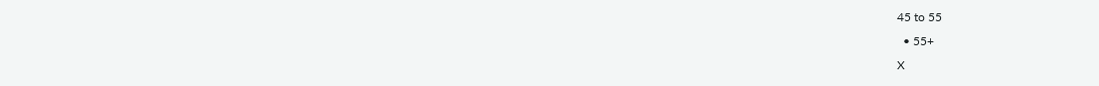45 to 55
  • 55+
X